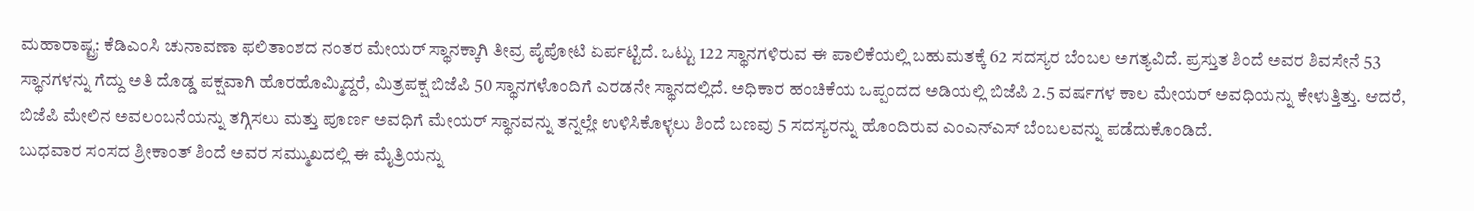ಮಹಾರಾಷ್ಟ್ರ: ಕೆಡಿಎಂಸಿ ಚುನಾವಣಾ ಫಲಿತಾಂಶದ ನಂತರ ಮೇಯರ್ ಸ್ಥಾನಕ್ಕಾಗಿ ತೀವ್ರ ಪೈಪೋಟಿ ಏರ್ಪಟ್ಟಿದೆ. ಒಟ್ಟು 122 ಸ್ಥಾನಗಳಿರುವ ಈ ಪಾಲಿಕೆಯಲ್ಲಿ ಬಹುಮತಕ್ಕೆ 62 ಸದಸ್ಯರ ಬೆಂಬಲ ಅಗತ್ಯವಿದೆ. ಪ್ರಸ್ತುತ ಶಿಂದೆ ಅವರ ಶಿವಸೇನೆ 53 ಸ್ಥಾನಗಳನ್ನು ಗೆದ್ದು ಅತಿ ದೊಡ್ಡ ಪಕ್ಷವಾಗಿ ಹೊರಹೊಮ್ಮಿದ್ದರೆ, ಮಿತ್ರಪಕ್ಷ ಬಿಜೆಪಿ 50 ಸ್ಥಾನಗಳೊಂದಿಗೆ ಎರಡನೇ ಸ್ಥಾನದಲ್ಲಿದೆ. ಅಧಿಕಾರ ಹಂಚಿಕೆಯ ಒಪ್ಪಂದದ ಅಡಿಯಲ್ಲಿ ಬಿಜೆಪಿ 2.5 ವರ್ಷಗಳ ಕಾಲ ಮೇಯರ್ ಅವಧಿಯನ್ನು ಕೇಳುತ್ತಿತ್ತು. ಆದರೆ, ಬಿಜೆಪಿ ಮೇಲಿನ ಅವಲಂಬನೆಯನ್ನು ತಗ್ಗಿಸಲು ಮತ್ತು ಪೂರ್ಣ ಅವಧಿಗೆ ಮೇಯರ್ ಸ್ಥಾನವನ್ನು ತನ್ನಲ್ಲೇ ಉಳಿಸಿಕೊಳ್ಳಲು ಶಿಂದೆ ಬಣವು 5 ಸದಸ್ಯರನ್ನು ಹೊಂದಿರುವ ಎಂಎನ್ಎಸ್ ಬೆಂಬಲವನ್ನು ಪಡೆದುಕೊಂಡಿದೆ.
ಬುಧವಾರ ಸಂಸದ ಶ್ರೀಕಾಂತ್ ಶಿಂದೆ ಅವರ ಸಮ್ಮುಖದಲ್ಲಿ ಈ ಮೈತ್ರಿಯನ್ನು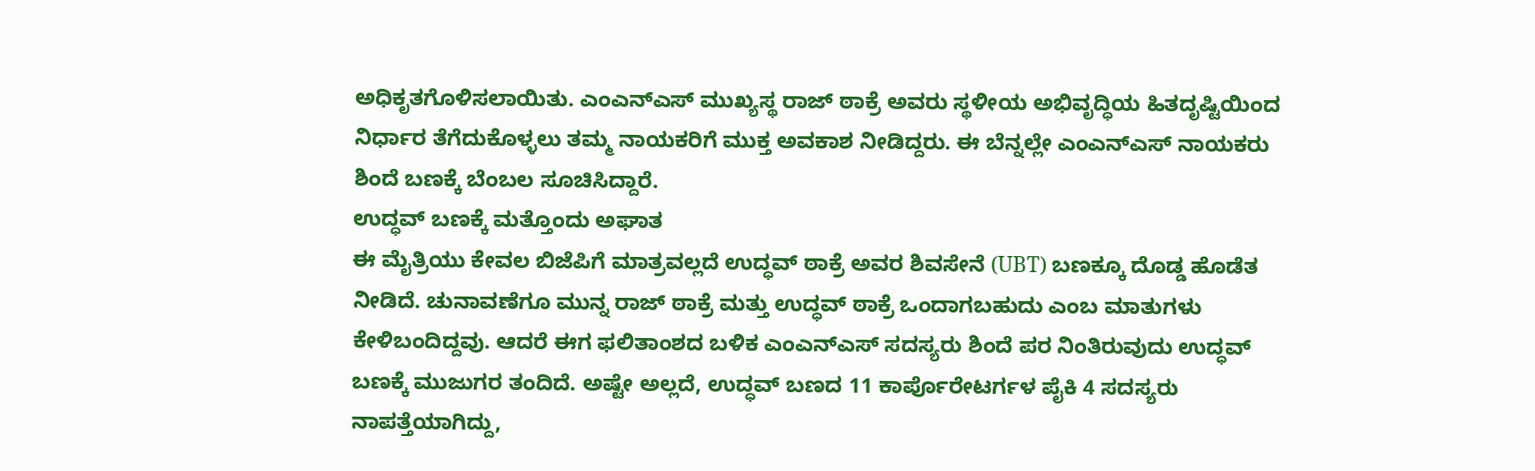ಅಧಿಕೃತಗೊಳಿಸಲಾಯಿತು. ಎಂಎನ್ಎಸ್ ಮುಖ್ಯಸ್ಥ ರಾಜ್ ಠಾಕ್ರೆ ಅವರು ಸ್ಥಳೀಯ ಅಭಿವೃದ್ಧಿಯ ಹಿತದೃಷ್ಟಿಯಿಂದ ನಿರ್ಧಾರ ತೆಗೆದುಕೊಳ್ಳಲು ತಮ್ಮ ನಾಯಕರಿಗೆ ಮುಕ್ತ ಅವಕಾಶ ನೀಡಿದ್ದರು. ಈ ಬೆನ್ನಲ್ಲೇ ಎಂಎನ್ಎಸ್ ನಾಯಕರು ಶಿಂದೆ ಬಣಕ್ಕೆ ಬೆಂಬಲ ಸೂಚಿಸಿದ್ದಾರೆ.
ಉದ್ಧವ್ ಬಣಕ್ಕೆ ಮತ್ತೊಂದು ಅಘಾತ
ಈ ಮೈತ್ರಿಯು ಕೇವಲ ಬಿಜೆಪಿಗೆ ಮಾತ್ರವಲ್ಲದೆ ಉದ್ಧವ್ ಠಾಕ್ರೆ ಅವರ ಶಿವಸೇನೆ (UBT) ಬಣಕ್ಕೂ ದೊಡ್ಡ ಹೊಡೆತ ನೀಡಿದೆ. ಚುನಾವಣೆಗೂ ಮುನ್ನ ರಾಜ್ ಠಾಕ್ರೆ ಮತ್ತು ಉದ್ಧವ್ ಠಾಕ್ರೆ ಒಂದಾಗಬಹುದು ಎಂಬ ಮಾತುಗಳು ಕೇಳಿಬಂದಿದ್ದವು. ಆದರೆ ಈಗ ಫಲಿತಾಂಶದ ಬಳಿಕ ಎಂಎನ್ಎಸ್ ಸದಸ್ಯರು ಶಿಂದೆ ಪರ ನಿಂತಿರುವುದು ಉದ್ಧವ್ ಬಣಕ್ಕೆ ಮುಜುಗರ ತಂದಿದೆ. ಅಷ್ಟೇ ಅಲ್ಲದೆ, ಉದ್ಧವ್ ಬಣದ 11 ಕಾರ್ಪೊರೇಟರ್ಗಳ ಪೈಕಿ 4 ಸದಸ್ಯರು ನಾಪತ್ತೆಯಾಗಿದ್ದು,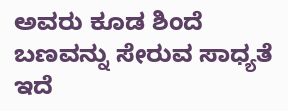ಅವರು ಕೂಡ ಶಿಂದೆ ಬಣವನ್ನು ಸೇರುವ ಸಾಧ್ಯತೆ ಇದೆ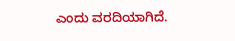ಎಂದು ವರದಿಯಾಗಿದೆ.